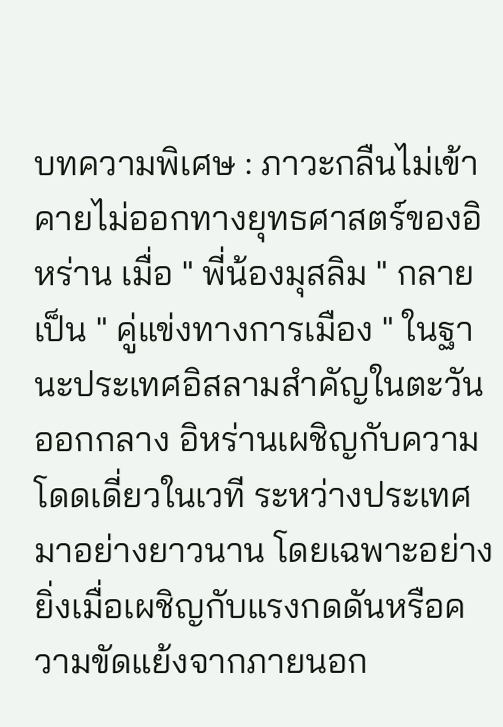บทความพิเศษ : ภาวะกลืนไม่เข้าคายไม่ออกทางยุทธศาสตร์ของอิหร่าน เมื่อ " พี่น้องมุสลิม " กลายเป็น " คู่แข่งทางการเมือง " ในฐานะประเทศอิสลามสำคัญในตะวันออกกลาง อิหร่านเผชิญกับความโดดเดี่ยวในเวที ระหว่างประเทศมาอย่างยาวนาน โดยเฉพาะอย่างยิ่งเมื่อเผชิญกับแรงกดดันหรือความขัดแย้งจากภายนอก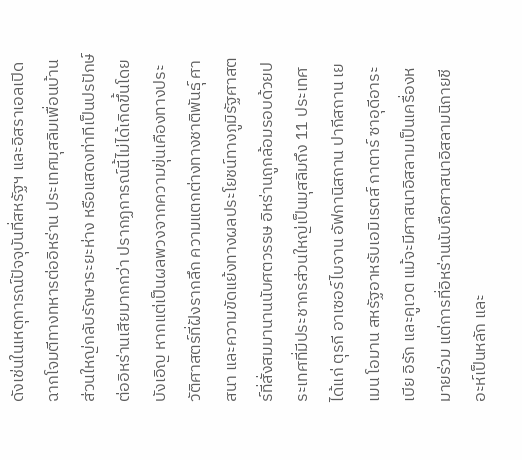ดังเช่นในเหตุการณ์ปัจจุบันที่สหรัฐฯ และอิสราเอลเปิดฉากโจมตีทางทหารต่ออิหร่าน ประเทศมุสลิมเพื่อนบ้านส่วนใหญ่กลับรักษาระยะห่าง หรือแสดงท่าทีเป็นปรปักษ์ต่ออิหร่านเสียมากกว่า ปรากฏการณ์นี้ไม่ได้เกิดขึ้นโดยบังเอิญ หากแต่เป็นผลพวงจากความขุ่นเคืองทางประวัติศาสตร์ที่ฝังรากลึก ความแตกต่างทางชาติพันธุ์ ศาสนา และความขัดแย้งทางผลประโยชน์ทางภูมิรัฐศาสตร์ที่สั่งสมมานานนับศตวรรษ อิหร่านถูกล้อมรอบด้วยประเทศที่มีประชากรส่วนใหญ่เป็นมุสลิมถึง 11 ประเทศ ได้แก่ ตุรกี อาเซอร์ไบจาน อัฟกานิสถาน ปากีสถาน เยเมน โอมาน สหรัฐอาหรับเอมิเรตส์ กาตาร์ ซาอุดีอาระเบีย อิรัก และคูเวต แม้จะมีศาสนาอิสลามเป็นเครื่องหมายร่วม แต่การที่อิหร่านนับถือศาสนาอิสลามนิกายชีอะห์เป็นหลัก และ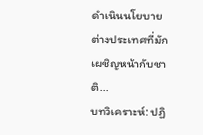ดำเนินนโยบายต่างประเทศที่มักเผชิญหน้ากับชาติ...
บทวิเคราะห์: ปฏิ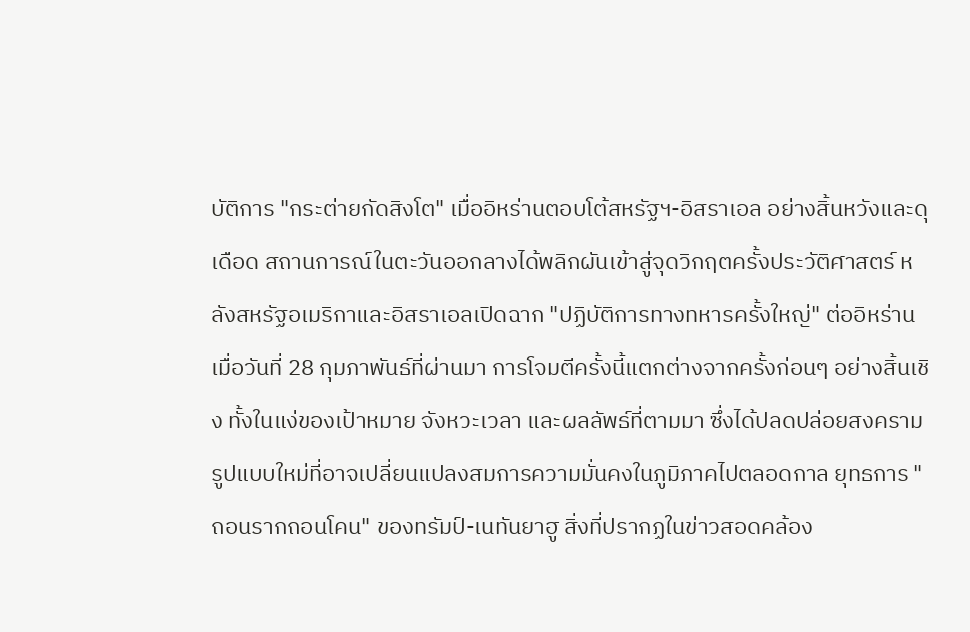บัติการ "กระต่ายกัดสิงโต" เมื่ออิหร่านตอบโต้สหรัฐฯ-อิสราเอล อย่างสิ้นหวังและดุเดือด สถานการณ์ในตะวันออกลางได้พลิกผันเข้าสู่จุดวิกฤตครั้งประวัติศาสตร์ หลังสหรัฐอเมริกาและอิสราเอลเปิดฉาก "ปฏิบัติการทางทหารครั้งใหญ่" ต่ออิหร่านเมื่อวันที่ 28 กุมภาพันธ์ที่ผ่านมา การโจมตีครั้งนี้แตกต่างจากครั้งก่อนๆ อย่างสิ้นเชิง ทั้งในแง่ของเป้าหมาย จังหวะเวลา และผลลัพธ์ที่ตามมา ซึ่งได้ปลดปล่อยสงครามรูปแบบใหม่ที่อาจเปลี่ยนแปลงสมการความมั่นคงในภูมิภาคไปตลอดกาล ยุทธการ "ถอนรากถอนโคน" ของทรัมป์-เนทันยาฮู สิ่งที่ปรากฏในข่าวสอดคล้อง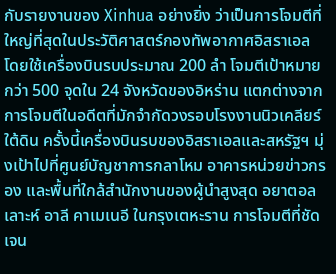กับรายงานของ Xinhua อย่างยิ่ง ว่าเป็นการโจมตีที่ใหญ่ที่สุดในประวัติศาสตร์กองทัพอากาศอิสราเอล โดยใช้เครื่องบินรบประมาณ 200 ลำ โจมตีเป้าหมายกว่า 500 จุดใน 24 จังหวัดของอิหร่าน แตกต่างจากการโจมตีในอดีตที่มักจำกัดวงรอบโรงงานนิวเคลียร์ใต้ดิน ครั้งนี้เครื่องบินรบของอิสราเอลและสหรัฐฯ มุ่งเป้าไปที่ศูนย์บัญชาการกลาโหม อาคารหน่วยข่าวกรอง และพื้นที่ใกล้สำนักงานของผู้นำสูงสุด อยาตอลเลาะห์ อาลี คาเมเนอี ในกรุงเตหะราน การโจมตีที่ชัดเจน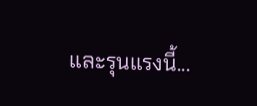และรุนแรงนี้...